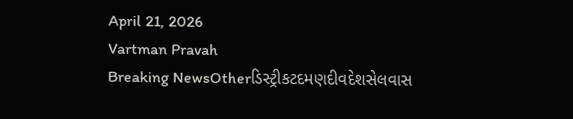April 21, 2026
Vartman Pravah
Breaking NewsOtherડિસ્ટ્રીકટદમણદીવદેશસેલવાસ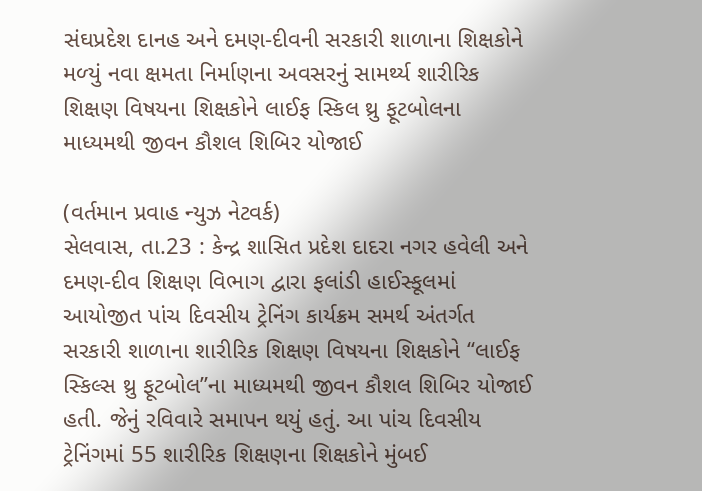સંઘપ્રદેશ દાનહ અને દમણ-દીવની સરકારી શાળાના શિક્ષકોને મળ્‍યું નવા ક્ષમતા નિર્માણના અવસરનું સામર્થ્‍ય શારીરિક શિક્ષણ વિષયના શિક્ષકોને લાઈફ સ્‍કિલ થ્રુ ફૂટબોલના માધ્‍યમથી જીવન કૌશલ શિબિર યોજાઈ

(વર્તમાન પ્રવાહ ન્‍યુઝ નેટવર્ક)
સેલવાસ, તા.23 : કેન્‍દ્ર શાસિત પ્રદેશ દાદરા નગર હવેલી અને દમણ-દીવ શિક્ષણ વિભાગ દ્વારા ફલાંડી હાઈસ્‍કૂલમાં આયોજીત પાંચ દિવસીય ટ્રેનિંગ કાર્યક્રમ સમર્થ અંતર્ગત સરકારી શાળાના શારીરિક શિક્ષણ વિષયના શિક્ષકોને ‘‘લાઈફ સ્‍કિલ્‍સ થ્રુ ફૂટબોલ”ના માધ્‍યમથી જીવન કૌશલ શિબિર યોજાઈ હતી. જેનું રવિવારે સમાપન થયું હતું. આ પાંચ દિવસીય ટ્રેનિંગમાં 55 શારીરિક શિક્ષણના શિક્ષકોને મુંબઈ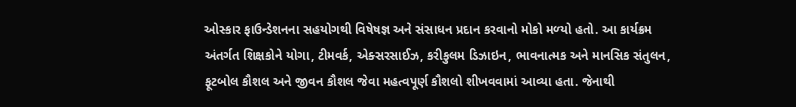ઓસ્‍કાર ફાઉન્‍ડેશનના સહયોગથી વિષેષજ્ઞ અને સંસાધન પ્રદાન કરવાનો મોકો મળ્‍યો હતો. આ કાર્યક્રમ અંતર્ગત શિક્ષકોને યોગા, ટીમવર્ક, એક્‍સરસાઈઝ, કરીકુલમ ડિઝાઇન, ભાવનાત્‍મક અને માનસિક સંતુલન, ફૂટબોલ કૌશલ અને જીવન કૌશલ જેવા મહત્‍વપૂર્ણ કૌશલો શીખવવામાં આવ્‍યા હતા. જેનાથી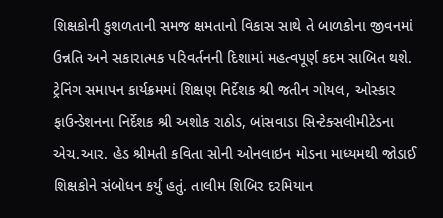શિક્ષકોની કુશળતાની સમજ ક્ષમતાનો વિકાસ સાથે તે બાળકોના જીવનમાં ઉન્નતિ અને સકારાત્‍મક પરિવર્તનની દિશામાં મહત્‍વપૂર્ણ કદમ સાબિત થશે.
ટ્રેનિંગ સમાપન કાર્યક્રમમાં શિક્ષણ નિર્દેશક શ્રી જતીન ગોયલ, ઓસ્‍કાર ફાઉન્‍ડેશનના નિર્દેશક શ્રી અશોક રાઠોડ, બાંસવાડા સિન્‍ટેક્‍સલીમીટેડના એચ.આર. હેડ શ્રીમતી કવિતા સોની ઓનલાઇન મોડના માધ્‍યમથી જોડાઈ શિક્ષકોને સંબોધન કર્યું હતું. તાલીમ શિબિર દરમિયાન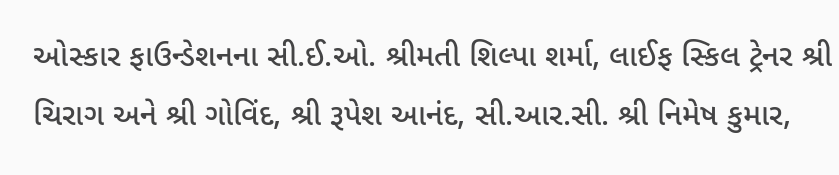ઓસ્‍કાર ફાઉન્‍ડેશનના સી.ઈ.ઓ. શ્રીમતી શિલ્‍પા શર્મા, લાઈફ સ્‍કિલ ટ્રેનર શ્રી ચિરાગ અને શ્રી ગોવિંદ, શ્રી રૂપેશ આનંદ, સી.આર.સી. શ્રી નિમેષ કુમાર,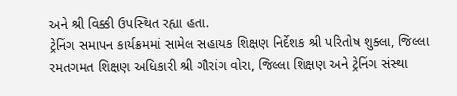અને શ્રી વિક્કી ઉપસ્‍થિત રહ્યા હતા.
ટ્રેનિંગ સમાપન કાર્યક્રમમાં સામેલ સહાયક શિક્ષણ નિર્દેશક શ્રી પરિતોષ શુક્‍લા, જિલ્લા રમતગમત શિક્ષણ અધિકારી શ્રી ગૌરાંગ વોરા, જિલ્લા શિક્ષણ અને ટ્રેનિંગ સંસ્‍થા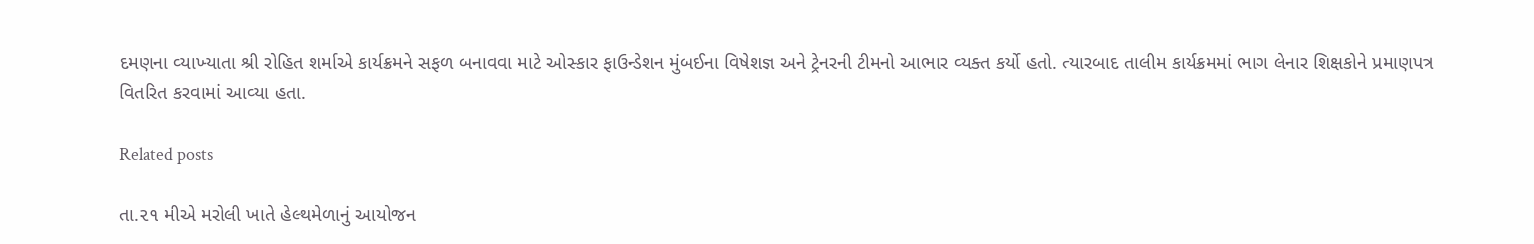દમણના વ્‍યાખ્‍યાતા શ્રી રોહિત શર્માએ કાર્યક્રમને સફળ બનાવવા માટે ઓસ્‍કાર ફાઉન્‍ડેશન મુંબઈના વિષેશજ્ઞ અને ટ્રેનરની ટીમનો આભાર વ્‍યક્‍ત કર્યો હતો. ત્‍યારબાદ તાલીમ કાર્યક્રમમાં ભાગ લેનાર શિક્ષકોને પ્રમાણપત્ર વિતરિત કરવામાં આવ્‍યા હતા.

Related posts

તા.૨૧ મીએ મરોલી ખાતે હેલ્થમેળાનું આયોજન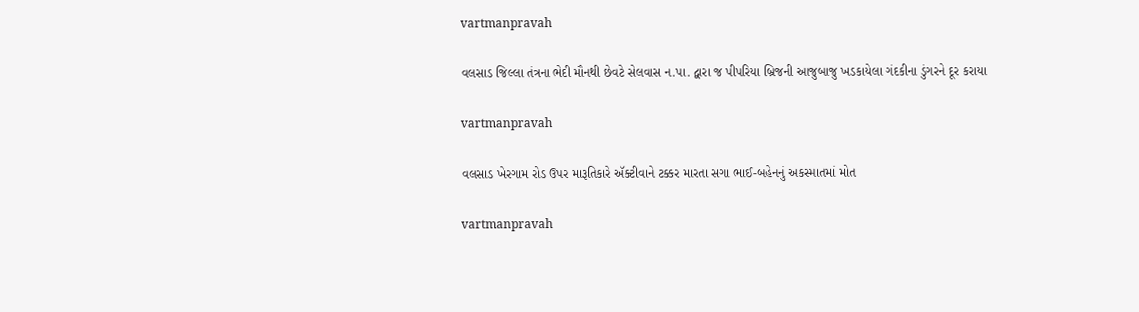vartmanpravah

વલસાડ જિલ્લા તંત્રના ભેદી મૌનથી છેવટે સેલવાસ ન.પા. દ્વારા જ પીપરિયા બ્રિજની આજુબાજુ ખડકાયેલા ગંદકીના ડુંગરને દૂર કરાયા

vartmanpravah

વલસાડ ખેરગામ રોડ ઉપર મારૂતિકારે ઍક્ટીવાને ટક્કર મારતા સગા ભાઈ-બહેનનું અકસ્માતમાં મોત

vartmanpravah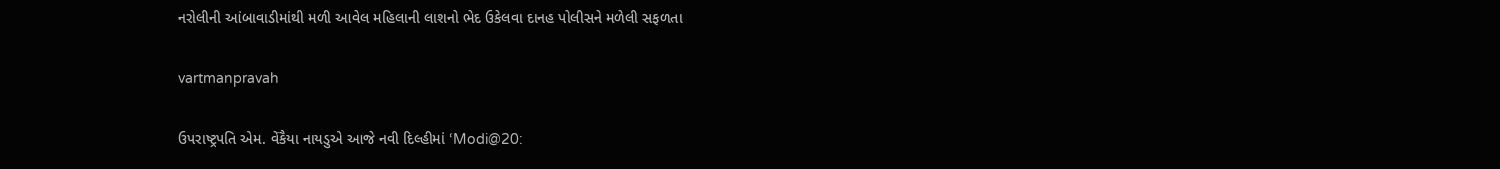નરોલીની આંબાવાડીમાંથી મળી આવેલ મહિલાની લાશનો ભેદ ઉકેલવા દાનહ પોલીસને મળેલી સફળતા

vartmanpravah

ઉપરાષ્ટ્રપતિ એમ. વેંકૈયા નાયડુએ આજે નવી દિલ્હીમાં ‘Modi@20: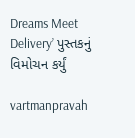Dreams Meet Delivery’ પુસ્તકનું વિમોચન કર્યું

vartmanpravah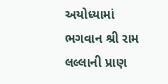અયોધ્‍યામાં ભગવાન શ્રી રામ લલ્લાની પ્રાણ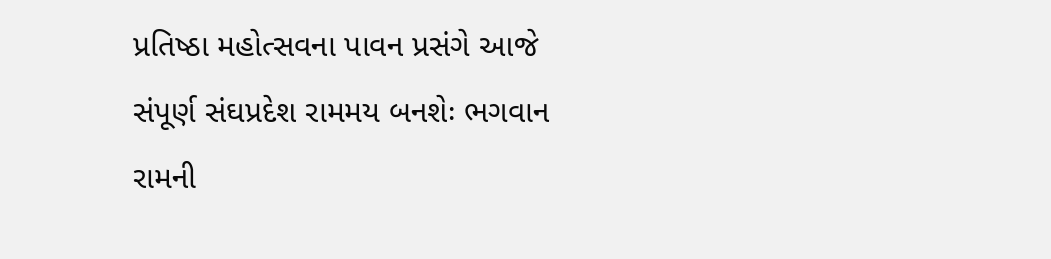પ્રતિષ્‍ઠા મહોત્‍સવના પાવન પ્રસંગે આજે સંપૂર્ણ સંઘપ્રદેશ રામમય બનશેઃ ભગવાન રામની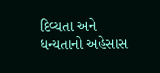દિવ્‍યતા અને ધન્‍યતાનો અહેસાસ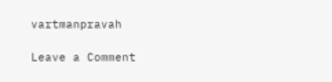vartmanpravah

Leave a Comment